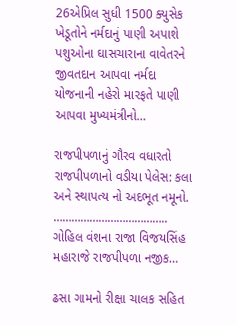26એપ્રિલ સુધી 1500 ક્યુસેક ખેડૂતોને નર્મદાનું પાણી અપાશે પશુઓના ઘાસચારાના વાવેતરને જીવતદાન આપવા નર્મદા યોજનાની નહેરો મારફતે પાણી આપવા મુખ્યમંત્રીનો…

રાજપીપળાનું ગૌરવ વધારતો રાજપીપળાનો વડીયા પેલેસ: કલા અને સ્થાપત્ય નો અદભૂત નમૂનો. ……………………………….. ગોહિલ વંશના રાજા વિજયસિંહ મહારાજે રાજપીપળા નજીક…

ઢસા ગામનો રીક્ષા ચાલક સહિત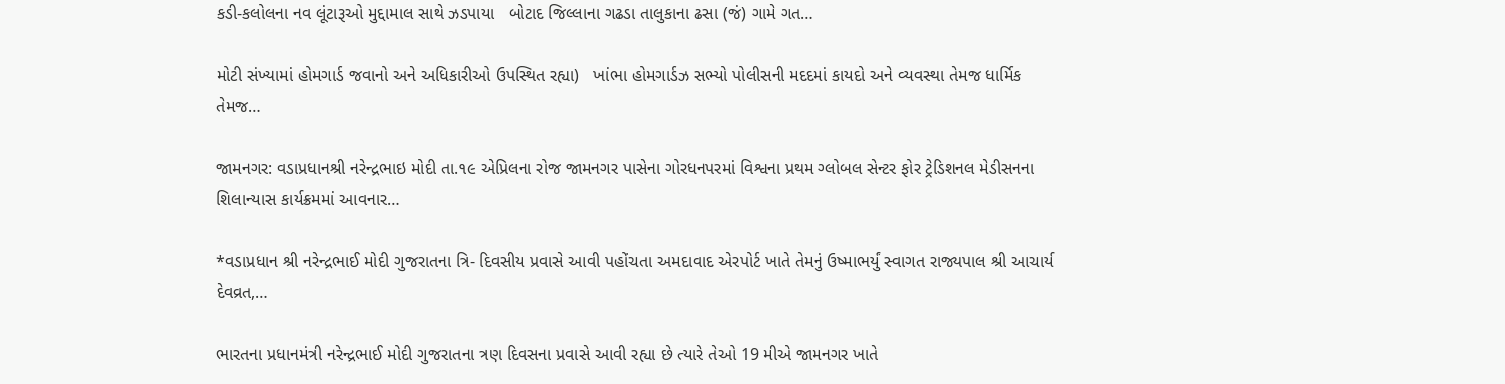કડી-કલોલના નવ લૂંટારૂઓ મુદ્દામાલ સાથે ઝડપાયા   બોટાદ જિલ્લાના ગઢડા તાલુકાના ઢસા (જં) ગામે ગત…

મોટી સંખ્યામાં હોમગાર્ડ જવાનો અને અધિકારીઓ ઉપસ્થિત રહ્યા)   ખાંભા હોમગાર્ડઝ સભ્યો પોલીસની મદદમાં કાયદો અને વ્યવસ્થા તેમજ ધાર્મિક તેમજ…

જામનગર: વડાપ્રધાનશ્રી નરેન્દ્રભાઇ મોદી તા.૧૯ એપ્રિલના રોજ જામનગર પાસેના ગોરધનપરમાં વિશ્વના પ્રથમ ગ્લોબલ સેન્ટર ફોર ટ્રેડિશનલ મેડીસનના શિલાન્યાસ કાર્યક્રમમાં આવનાર…

*વડાપ્રધાન શ્રી નરેન્દ્રભાઈ મોદી ગુજરાતના ત્રિ- દિવસીય પ્રવાસે આવી પહોંચતા અમદાવાદ એરપોર્ટ ખાતે તેમનું ઉષ્માભર્યું સ્વાગત રાજ્યપાલ શ્રી આચાર્ય દેવવ્રત,…

ભારતના પ્રધાનમંત્રી નરેન્દ્રભાઈ મોદી ગુજરાતના ત્રણ દિવસના પ્રવાસે આવી રહ્યા છે ત્યારે તેઓ 19 મીએ જામનગર ખાતે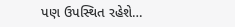પણ ઉપસ્થિત રહેશે…